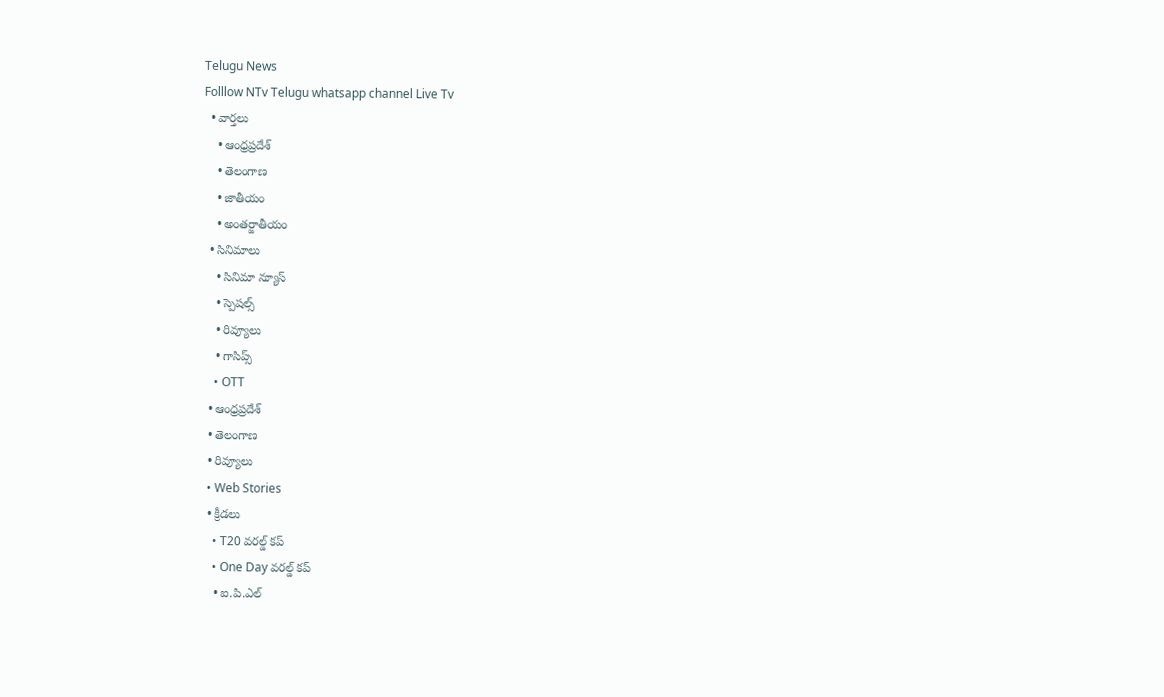Telugu News
Folllow NTv Telugu whatsapp channel Live Tv
  • వార్తలు
    • ఆంధ్రప్రదేశ్
    • తెలంగాణ
    • జాతీయం
    • అంతర్జాతీయం
  • సినిమాలు
    • సినిమా న్యూస్
    • స్పెషల్స్
    • రివ్యూలు
    • గాసిప్స్
    • OTT
  • ఆంధ్రప్రదేశ్
  • తెలంగాణ
  • రివ్యూలు
  • Web Stories
  • క్రీడలు
    • T20 వరల్డ్ కప్
    • One Day వరల్డ్ కప్
    • ఐ.పి.ఎల్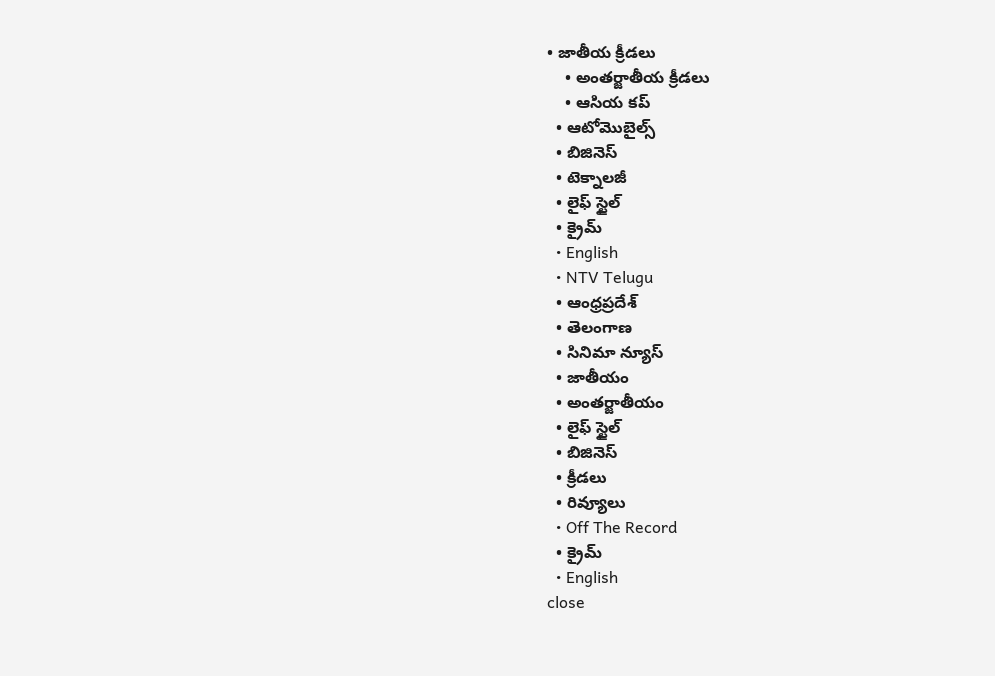• జాతీయ క్రీడలు
    • అంతర్జాతీయ క్రీడలు
    • ఆసియ కప్
  • ఆటోమొబైల్స్
  • బిజినెస్‌
  • టెక్నాలజీ
  • లైఫ్ స్టైల్
  • క్రైమ్
  • English
  • NTV Telugu
  • ఆంధ్రప్రదేశ్
  • తెలంగాణ
  • సినిమా న్యూస్
  • జాతీయం
  • అంతర్జాతీయం
  • లైఫ్ స్టైల్
  • బిజినెస్‌
  • క్రీడలు
  • రివ్యూలు
  • Off The Record
  • క్రైమ్
  • English
close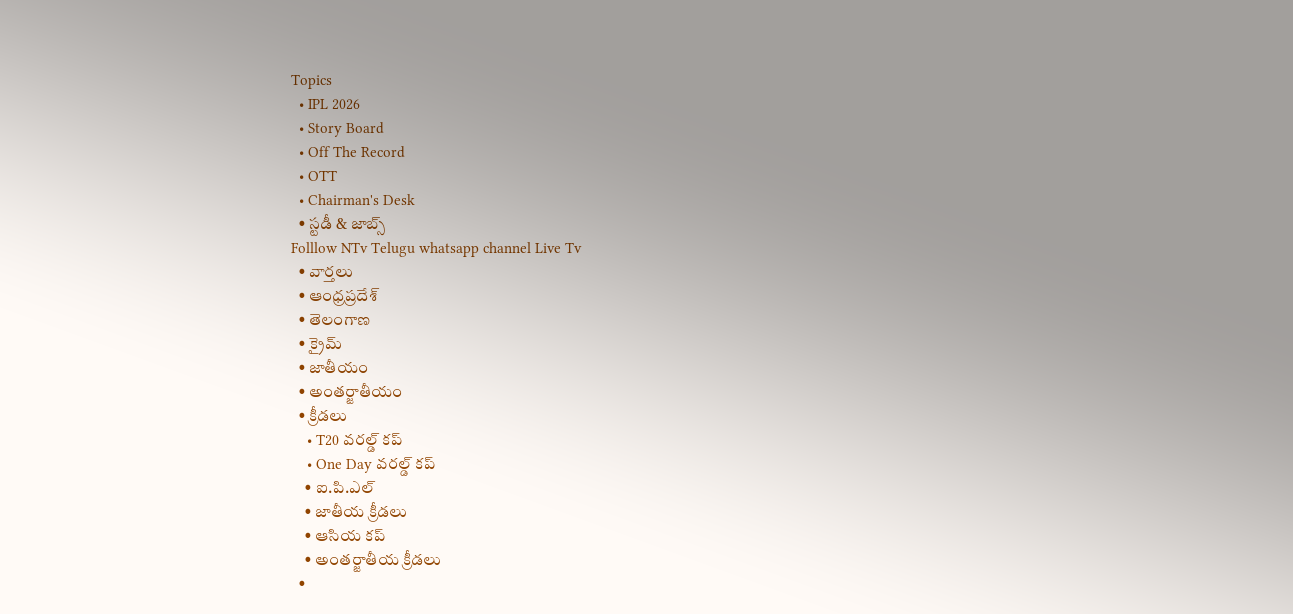Topics
  • IPL 2026
  • Story Board
  • Off The Record
  • OTT
  • Chairman's Desk
  • స్టడీ & జాబ్స్
Folllow NTv Telugu whatsapp channel Live Tv
  • వార్తలు
  • ఆంధ్రప్రదేశ్
  • తెలంగాణ
  • క్రైమ్
  • జాతీయం
  • అంతర్జాతీయం
  • క్రీడలు
    • T20 వరల్డ్ కప్
    • One Day వరల్డ్ కప్
    • ఐ.పి.ఎల్
    • జాతీయ క్రీడలు
    • ఆసియ కప్
    • అంతర్జాతీయ క్రీడలు
  •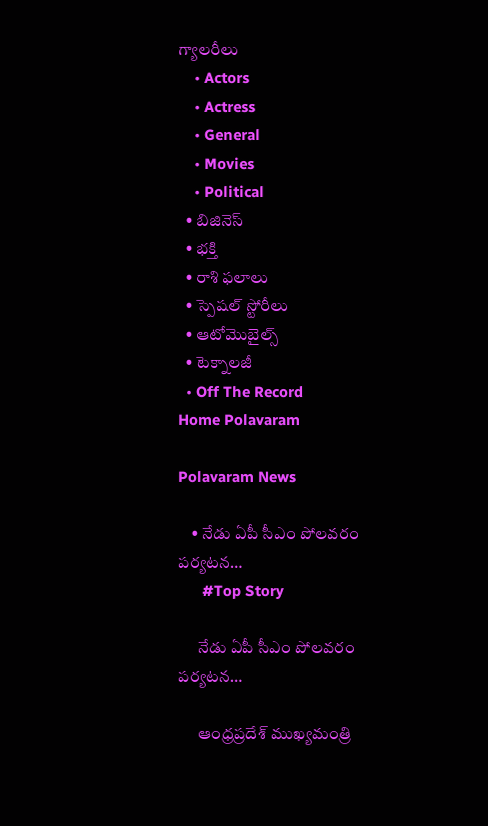గ్యాలరీలు
    • Actors
    • Actress
    • General
    • Movies
    • Political
  • బిజినెస్‌
  • భక్తి
  • రాశి ఫలాలు
  • స్పెషల్‌ స్టోరీలు
  • ఆటోమొబైల్స్
  • టెక్నాలజీ
  • Off The Record
Home Polavaram

Polavaram News

    • నేడు ఏపీ సీఎం పోల‌వ‌రం ప‌ర్య‌ట‌న‌…
      #Top Story

      నేడు ఏపీ సీఎం పోల‌వ‌రం ప‌ర్య‌ట‌న‌…

      ఆంధ్ర‌ప్ర‌దేశ్ ముఖ్య‌మంత్రి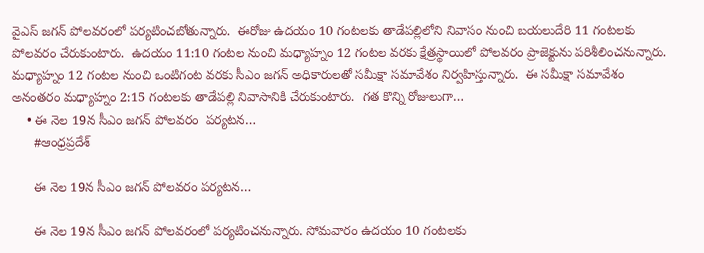వైఎస్ జ‌గ‌న్ పోల‌వ‌రంలో ప‌ర్య‌టించ‌బోతున్నారు.  ఈరోజు ఉద‌యం 10 గంట‌ల‌కు తాడేప‌ల్లిలోని నివాసం నుంచి బ‌య‌లుదేరి 11 గంట‌ల‌కు పోల‌వ‌రం చేరుకుంటారు.  ఉద‌యం 11:10 గంట‌ల నుంచి మ‌ధ్యాహ్నం 12 గంట‌ల వ‌ర‌కు క్షేత్ర‌స్థాయిలో పోల‌వ‌రం ప్రాజెక్టును ప‌రిశీలించ‌నున్నారు.  మ‌ధ్యాహ్నం 12 గంట‌ల నుంచి ఒంటిగంట వ‌ర‌కు సీఎం జ‌గ‌న్ అధికారుల‌తో స‌మీక్షా స‌మావేశం నిర్వ‌హిస్తున్నారు.  ఈ స‌మీక్షా స‌మావేశం అనంత‌రం మ‌ధ్యాహ్నం 2:15 గంట‌ల‌కు తాడేప‌ల్లి నివాసానికి చేరుకుంటారు.  గ‌త కొన్ని రోజులుగా…
    • ఈ నెల 19న సీఎం జగన్ పోలవరం  పర్యటన…
      #ఆంధ్రప్రదేశ్

      ఈ నెల 19న సీఎం జగన్ పోలవరం పర్యటన…

      ఈ నెల 19న సీఎం జగన్ పోలవరంలో పర్యటించనున్నారు. సోమవారం ఉదయం 10 గంటలకు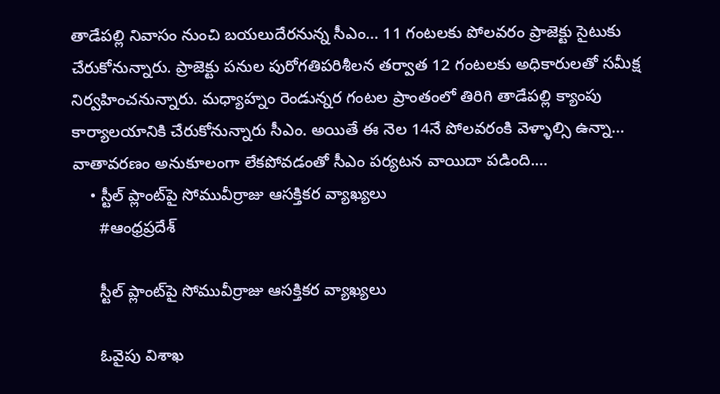తాడేపల్లి నివాసం నుంచి బయలుదేరనున్న సీఎం… 11 గంటలకు పోలవరం ప్రాజెక్టు సైటుకు చేరుకోనున్నారు. ప్రాజెక్టు పనుల పురోగతిపరిశీలన తర్వాత 12 గంటలకు అధికారులతో సమీక్ష నిర్వహించనున్నారు. మధ్యాహ్నం రెండున్నర గంటల ప్రాంతంలో తిరిగి తాడేపల్లి క్యాంపు కార్యాలయానికి చేరుకోనున్నారు సీఎం. అయితే ఈ నెల 14నే పోలవరంకి వెళ్ళాల్సి ఉన్నా… వాతావరణం అనుకూలంగా లేకపోవడంతో సీఎం పర్యటన వాయిదా పడింది.…
    • స్టీల్ ప్లాంట్‌పై సోమువీర్రాజు ఆస‌క్తిక‌ర వ్యాఖ్య‌లు
      #ఆంధ్రప్రదేశ్

      స్టీల్ ప్లాంట్‌పై సోమువీర్రాజు ఆస‌క్తిక‌ర వ్యాఖ్య‌లు

      ఓవైపు విశాఖ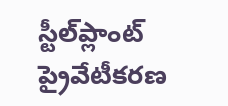స్టీల్‌ప్లాంట్ ప్రైవేటీక‌ర‌ణ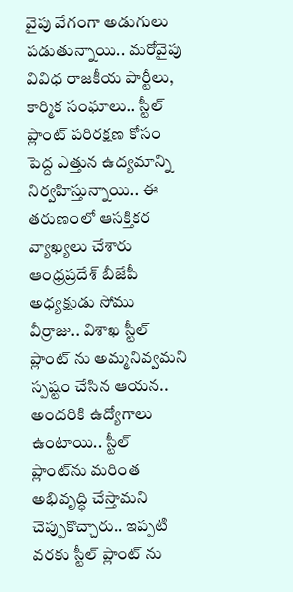వైపు వేగంగా అడుగులు ప‌డుతున్నాయి.. మ‌రోవైపు వివిధ రాజ‌కీయ పార్టీలు, కార్మిక సంఘాలు.. స్టీల్ ప్లాంట్ ప‌రిర‌క్ష‌ణ కోసం పెద్ద ఎత్తున ఉద్య‌మాన్ని నిర్వ‌హిస్తున్నాయి.. ఈ త‌రుణంలో ఆస‌క్తిక‌ర వ్యాఖ్య‌లు చేశారు ఆంధ్ర‌ప్ర‌దేశ్ బీజేపీ అధ్య‌క్షుడు సోము వీర్రాజు.. విశాఖ స్టీల్ ప్లాంట్ ను అమ్మనివ్వమ‌ని స్ప‌ష్టం చేసిన ఆయ‌న‌.. అందరికి ఉద్యోగాలు ఉంటాయి.. స్టీల్ ప్లాంట్‌ను మరింత అభివృద్ధి చేస్తామ‌ని చెప్పుకొచ్చారు.. ఇప్పటి వరకు స్టీల్ ప్లాంట్ ను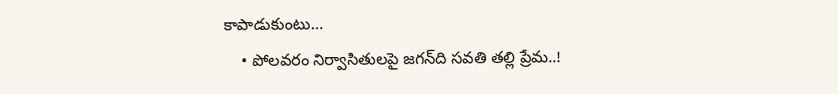కాపాడుకుంటు…
    • పోలవరం నిర్వాసితులపై జగన్‌ది సవతి తల్లి ప్రేమ..!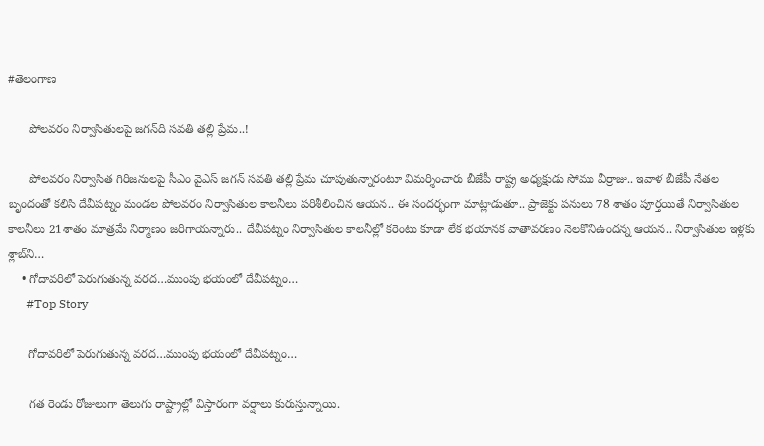#తెలంగాణ

      పోలవరం నిర్వాసితులపై జగన్‌ది సవతి తల్లి ప్రేమ..!

      పోలవరం నిర్వాసిత గిరిజనులపై సీఎం వైఎస్‌ జగన్‌ సవతి తల్లి ప్రేమ చూపుతున్నారంటూ విమర్శించారు బీజేపీ రాష్ట్ర అధ్యక్షుడు సోము వీర్రాజు.. ఇవాళ బీజేపీ నేతల బృందంతో కలిసి దేవీపట్నం మండల పోలవరం నిర్వాసితుల కాలనీలు పరిశీలించిన ఆయన.. ఈ సందర్భంగా మాట్లాడుతూ.. ప్రాజెక్టు పనులు 78 శాతం పూర్తయితే నిర్వాసితుల కాలనీలు 21శాతం మాత్రమే నిర్మాణం జరిగాయన్నారు.. దేవీపట్నం నిర్వాసితుల కాలనీల్లో కరెంటు కూడా లేక భయానక వాతావరణం నెలకొనిఉందన్న ఆయన.. నిర్వాసితుల ఇళ్లకు శ్లాబ్‌ని…
    • గోదావ‌రిలో పెరుగుతున్న వ‌ర‌ద‌…ముంపు భ‌యంలో దేవీప‌ట్నం…
      #Top Story

      గోదావ‌రిలో పెరుగుతున్న వ‌ర‌ద‌…ముంపు భ‌యంలో దేవీప‌ట్నం…

      గ‌త రెండు రోజులుగా తెలుగు రాష్ట్రాల్లో విస్తారంగా వ‌ర్షాలు కురుస్తున్నాయి.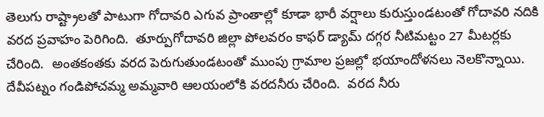తెలుగు రాష్ట్రాల‌తో పాటుగా గోదావ‌రి ఎగువ ప్రాంతాల్లో కూడా భారీ వ‌ర్షాలు కురుస్తుండ‌టంతో గోదావ‌రి న‌దికి వ‌ర‌ద ప్ర‌వాహం పెరిగింది.  తూర్పుగోదావ‌రి జిల్లా పోల‌వ‌రం కాఫ‌ర్ డ్యామ్ ద‌గ్గ‌ర నీటిమ‌ట్టం 27 మీట‌ర్ల‌కు చేరింది.  అంత‌కంత‌కు వ‌ర‌ద పెరుగుతుండ‌టంతో ముంపు గ్రామాల ప్ర‌జ‌ల్లో భ‌యాందోళ‌న‌లు నెల‌కొన్నాయి.  దేవీప‌ట్నం గండిపోచ‌మ్మ అమ్మ‌వారి ఆల‌యంలోకి వ‌ర‌ద‌నీరు చేరింది.  వ‌ర‌ద నీరు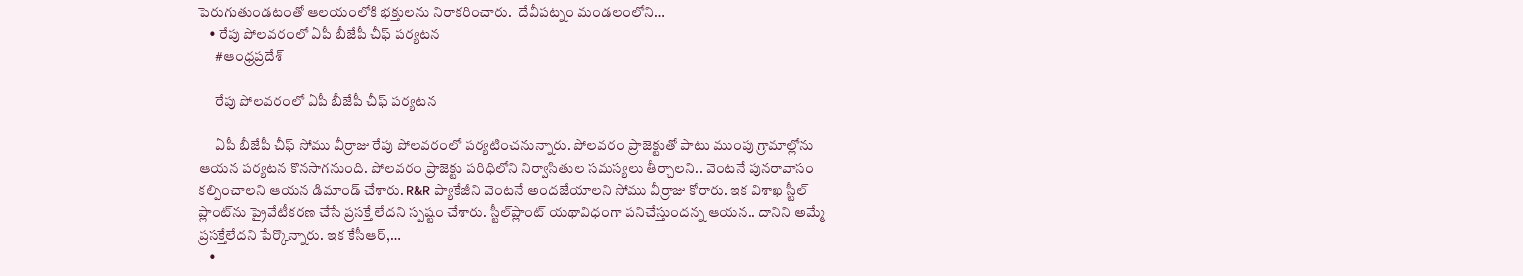పెరుగుతుండటంతో ఆల‌యంలోకి భ‌క్తుల‌ను నిరాక‌రించారు.  దేవీప‌ట్నం మండ‌లంలోని…
    • రేపు పోలవరంలో ఏపీ బీజేపీ చీఫ్ పర్యటన
      #ఆంధ్రప్రదేశ్

      రేపు పోలవరంలో ఏపీ బీజేపీ చీఫ్ పర్యటన

      ఏపీ బీజేపీ చీఫ్ సోము వీర్రాజు రేపు పోలవరంలో పర్యటించనున్నారు. పోలవరం ప్రాజెక్టుతో పాటు ముంపు గ్రామాల్లోను ఆయన పర్యటన కొనసాగనుంది. పోలవరం ప్రాజెక్టు పరిధిలోని నిర్వాసితుల సమస్యలు తీర్చాలని.. వెంటనే పునరావాసం కల్పించాలని ఆయన డిమాండ్ చేశారు. R&R ప్యాకేజీని వెంటనే అందజేయాలని సోము వీర్రాజు కోరారు. ఇక విశాఖ స్టీల్‌ ప్లాంట్‌ను ప్రైవేటీకరణ చేసే ప్రసక్తే లేదని స్పష్టం చేశారు. స్టీల్‌ప్లాంట్‌ యథావిధంగా పనిచేస్తుందన్న ఆయన.. దానిని అమ్మే ప్రసక్తేలేదని పేర్కొన్నారు. ఇక కేసీఆర్‌,…
    •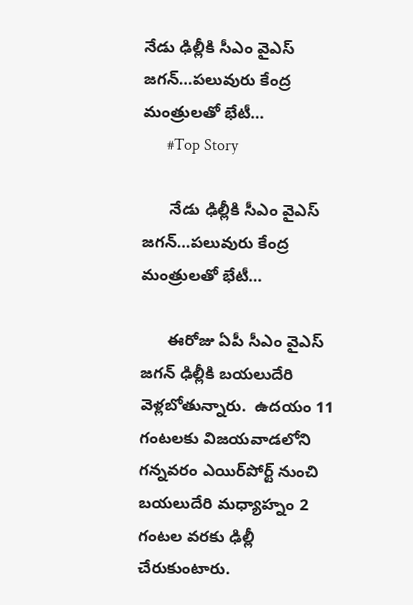నేడు ఢిల్లీకి సీఎం వైఎస్ జ‌గ‌న్‌…ప‌లువురు కేంద్ర మంత్రులతో భేటీ…
      #Top Story

      నేడు ఢిల్లీకి సీఎం వైఎస్ జ‌గ‌న్‌…ప‌లువురు కేంద్ర మంత్రులతో భేటీ…

      ఈరోజు ఏపీ సీఎం వైఎస్ జ‌గ‌న్ ఢిల్లీకి బ‌య‌లుదేరి వెళ్ల‌బోతున్నారు.  ఉద‌యం 11 గంట‌ల‌కు విజ‌య‌వాడ‌లోని గ‌న్న‌వ‌రం ఎయిర్‌పోర్ట్ నుంచి బ‌య‌లుదేరి మ‌ధ్యాహ్నం 2 గంట‌ల వ‌ర‌కు ఢిల్లీ చేరుకుంటారు.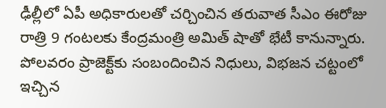ఢీల్లీలో ఏపీ అధికారుల‌తో చ‌ర్చించిన త‌రువాత సీఎం ఈరోజు రాత్రి 9 గంట‌ల‌కు కేంద్ర‌మంత్రి అమిత్ షాతో భేటీ కానున్నారు.  పోల‌వ‌రం ప్రాజెక్ట్‌కు సంబందించిన నిధులు, విభ‌జ‌న చ‌ట్టంలో ఇచ్చిన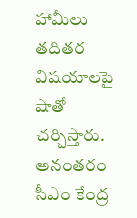హామీలు త‌దిత‌ర విష‌యాల‌పై షాతో చర్చిస్తారు. అనంత‌రం సీఎం కేంద్ర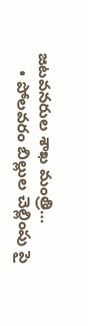జ‌ట‌వ‌న‌రుల శాఖ మంత్రి…
    • పోలవరం బిల్లుల చెల్లింపు పై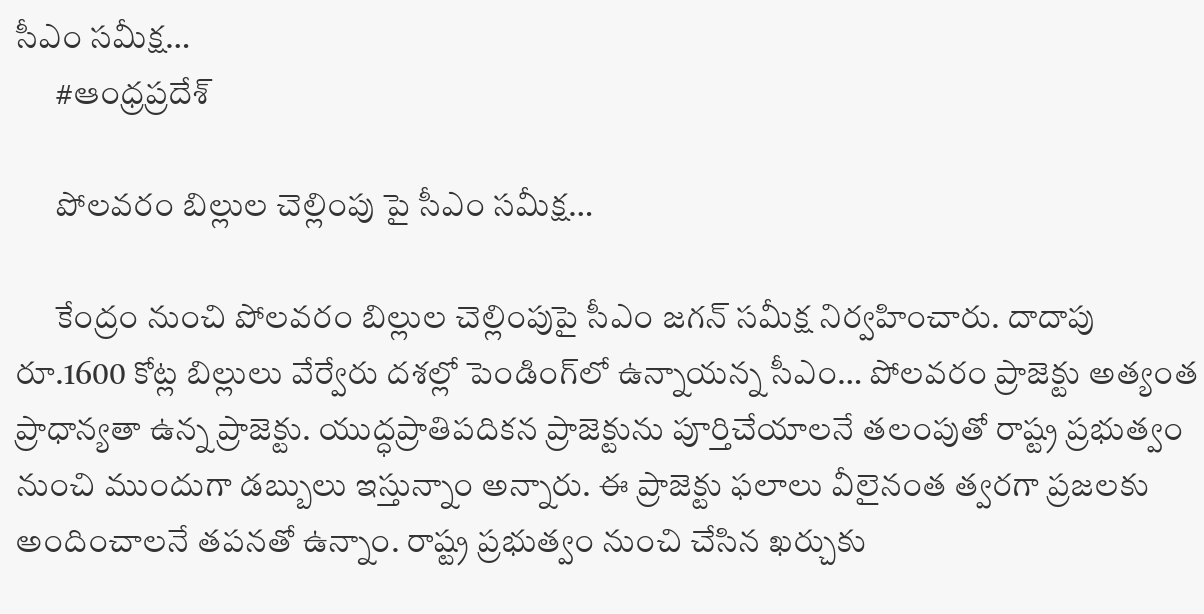సీఎం సమీక్ష…
      #ఆంధ్రప్రదేశ్

      పోలవరం బిల్లుల చెల్లింపు పై సీఎం సమీక్ష…

      కేంద్రం నుంచి పోలవరం బిల్లుల చెల్లింపుపై సీఎం జగన్ సమీక్ష నిర్వహించారు. దాదాపు రూ.1600 కోట్ల బిల్లులు వేర్వేరు దశల్లో పెండింగ్‌లో ఉన్నాయన్న సీఎం… పోలవరం ప్రాజెక్టు అత్యంత ప్రాధాన్యతా ఉన్న ప్రాజెక్టు. యుద్ధప్రాతిపదికన ప్రాజెక్టును పూర్తిచేయాలనే తలంపుతో రాష్ట్ర ప్రభుత్వం నుంచి ముందుగా డబ్బులు ఇస్తున్నాం అన్నారు. ఈ ప్రాజెక్టు ఫలాలు వీలైనంత త్వరగా ప్రజలకు అందించాలనే తపనతో ఉన్నాం. రాష్ట్ర ప్రభుత్వం నుంచి చేసిన ఖర్చుకు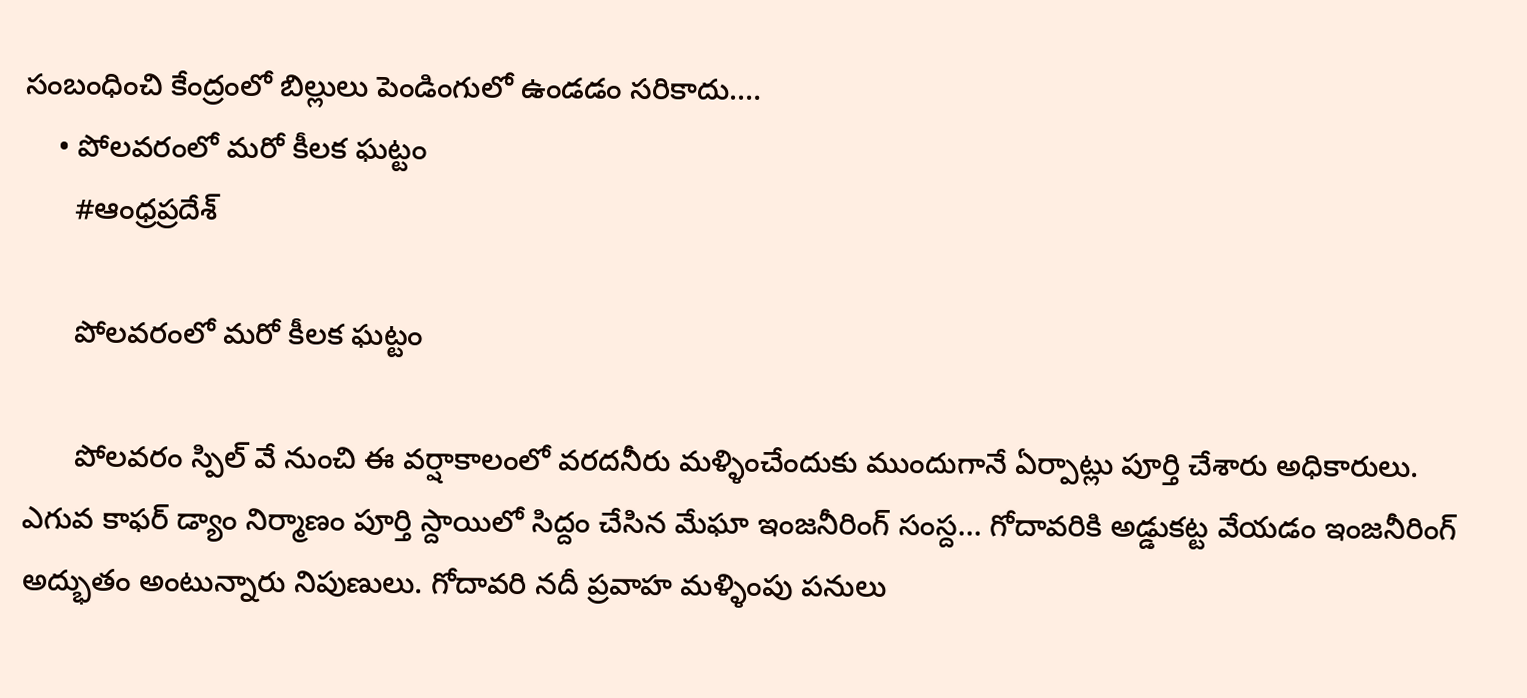సంబంధించి కేంద్రంలో బిల్లులు పెండింగులో ఉండడం సరికాదు.…
    • పోలవరంలో మరో కీలక ఘట్టం
      #ఆంధ్రప్రదేశ్

      పోలవరంలో మరో కీలక ఘట్టం

      పోల‌వ‌రం స్పిల్ వే నుంచి ఈ వర్షాకాలంలో వరదనీరు మళ్ళించేందుకు ముందుగానే ఏర్పాట్లు పూర్తి చేశారు అధికారులు. ఎగువ కాఫ‌ర్ డ్యాం నిర్మాణం పూర్తి స్దాయిలో సిద్దం చేసిన మేఘా ఇంజనీరింగ్ సంస్ద… గోదావ‌రికి అడ్డుక‌ట్ట వేయ‌డం ఇంజ‌నీరింగ్ అద్భుతం అంటున్నారు నిపుణులు. గోదావరి నదీ ప్రవాహ మళ్ళింపు పనులు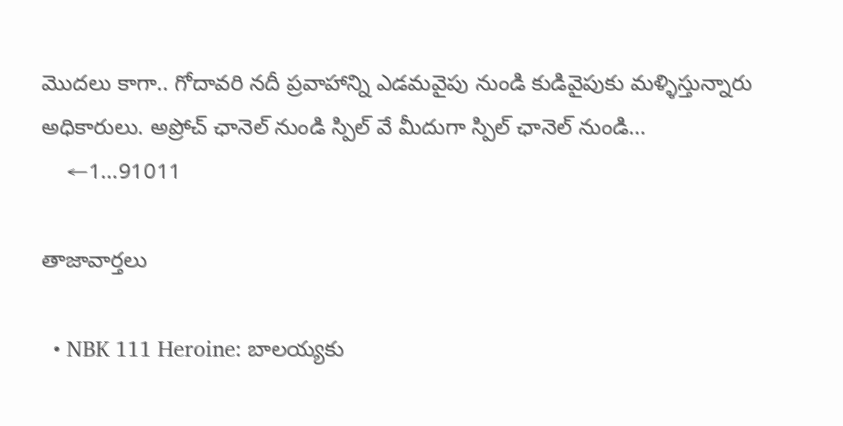మొదలు కాగా.. గోదావరి నదీ ప్రవాహాన్ని ఎడమవైపు నుండి కుడివైపుకు మళ్ళిస్తున్నారు అధికారులు. అప్రోచ్ ఛానెల్ నుండి స్పిల్ వే మీదుగా స్పిల్ ఛానెల్ నుండి…
    ←1…91011

తాజావార్తలు

  • NBK 111 Heroine: బాలయ్యకు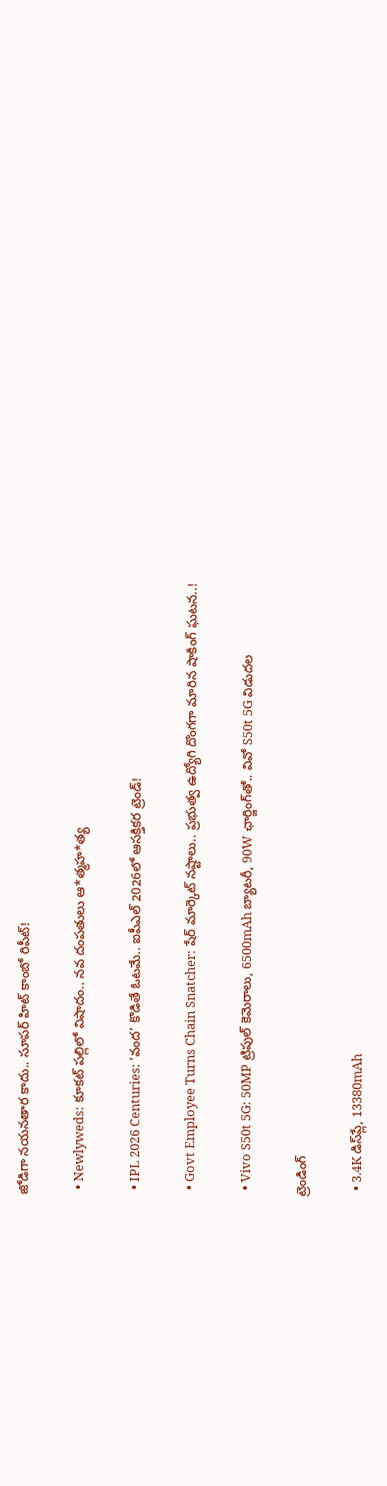జోడిగా నయనతార కాదు.. సూపర్ హిట్ కాంబో రిపీట్!

  • Newlyweds: కూకట్ పల్లిలో విషాదం.. నవ దంపతులు ఆ*త్మహ*త్య

  • IPL 2026 Centuries: ‘వంద’ కొడితే ఓటమే.. ఐపీఎల్ 2026లో ఆసక్తికర ట్రెండ్!

  • Govt Employee Turns Chain Snatcher: షేర్ మార్కెట్ నష్టాలు.. ప్రభుత్వ ఉద్యోగి దొంగగా మారిన షాకింగ్ ఘటన..!

  • Vivo S50t 5G: 50MP ట్రిపుల్ కెమెరాలు, 6500mAh బ్యాటరీ, 90W ఛార్జింగ్‌తో.. వివో S50t 5G విడుదల

ట్రెండింగ్‌

  • 3.4K డిస్‌ప్లే, 13380mAh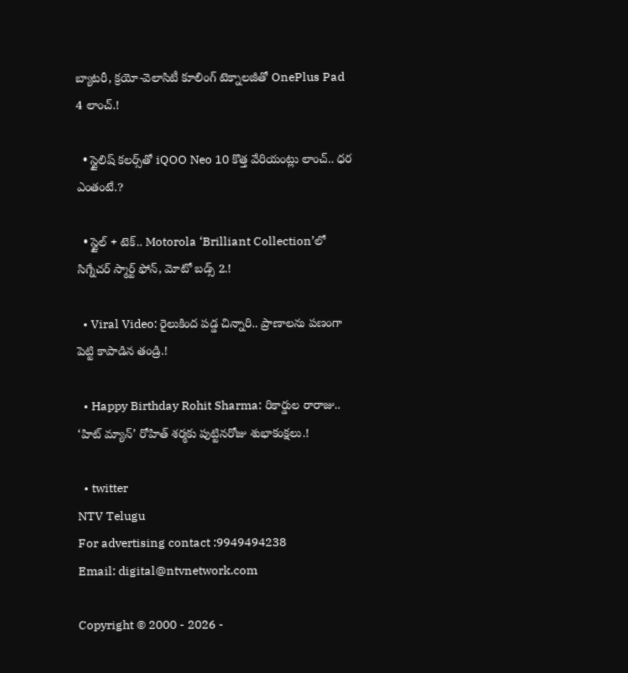బ్యాటరీ, క్రయో-వెలాసిటీ కూలింగ్ టెక్నాలజీతో OnePlus Pad 4 లాంచ్.!

  • స్టైలిష్ కలర్స్‌తో iQOO Neo 10 కొత్త వేరియంట్లు లాంచ్.. ధర ఎంతంటే.?

  • స్టైల్ + టెక్.. Motorola ‘Brilliant Collection’లో సిగ్నేచర్ స్మార్ట్ ఫోన్, మోటో బడ్స్ 2.!

  • Viral Video: రైలుకింద పడ్డ చిన్నారి.. ప్రాణాలను పణంగా పెట్టి కాపాడిన తండ్రి.!

  • Happy Birthday Rohit Sharma: రికార్డుల రారాజు.. ‘హిట్‌ మ్యాన్’ రోహిత్ శర్మకు పుట్టినరోజు శుభాకంక్షలు.!

  • twitter
NTV Telugu
For advertising contact :9949494238
Email: digital@ntvnetwork.com

Copyright © 2000 - 2026 -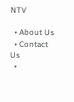NTV

  • About Us
  • Contact Us
  •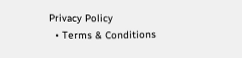Privacy Policy
  • Terms & Conditions